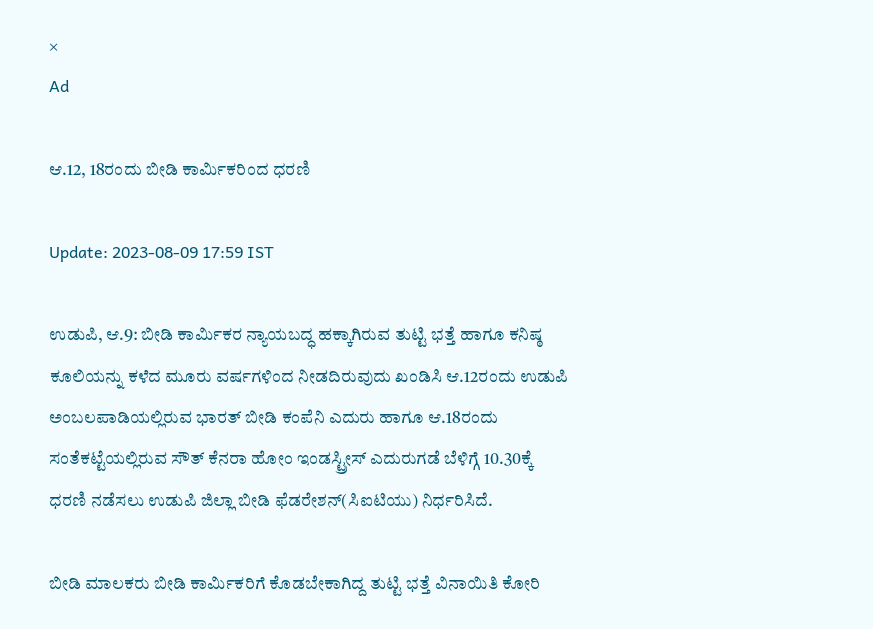×
Ad

ಆ.12, 18ರಂದು ಬೀಡಿ ಕಾರ್ಮಿಕರಿಂದ ಧರಣಿ

Update: 2023-08-09 17:59 IST

ಉಡುಪಿ, ಆ.9: ಬೀಡಿ ಕಾರ್ಮಿಕರ ನ್ಯಾಯಬದ್ಧ ಹಕ್ಕಾಗಿರುವ ತುಟ್ಟಿ ಭತ್ತೆ ಹಾಗೂ ಕನಿಷ್ಠ ಕೂಲಿಯನ್ನು ಕಳೆದ ಮೂರು ವರ್ಷಗಳಿಂದ ನೀಡದಿರುವುದು ಖಂಡಿಸಿ ಆ.12ರಂದು ಉಡುಪಿ ಅಂಬಲಪಾಡಿಯಲ್ಲಿರುವ ಭಾರತ್ ಬೀಡಿ ಕಂಪೆನಿ ಎದುರು ಹಾಗೂ ಆ.18ರಂದು ಸಂತೆಕಟ್ಟೆಯಲ್ಲಿರುವ ಸೌತ್ ಕೆನರಾ ಹೋಂ ಇಂಡಸ್ಟ್ರೀಸ್ ಎದುರುಗಡೆ ಬೆಳಿಗ್ಗೆ 10.30ಕ್ಕೆ ಧರಣಿ ನಡೆಸಲು ಉಡುಪಿ ಜಿಲ್ಲಾ ಬೀಡಿ ಫೆಡರೇಶನ್(ಸಿಐಟಿಯು) ನಿರ್ಧರಿಸಿದೆ.

ಬೀಡಿ ಮಾಲಕರು ಬೀಡಿ ಕಾರ್ಮಿಕರಿಗೆ ಕೊಡಬೇಕಾಗಿದ್ದ ತುಟ್ಟಿ ಭತ್ತೆ ವಿನಾಯಿತಿ ಕೋರಿ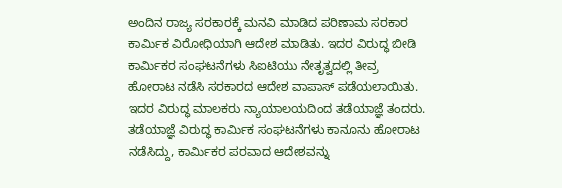ಅಂದಿನ ರಾಜ್ಯ ಸರಕಾರಕ್ಕೆ ಮನವಿ ಮಾಡಿದ ಪರಿಣಾಮ ಸರಕಾರ ಕಾರ್ಮಿಕ ವಿರೋಧಿಯಾಗಿ ಆದೇಶ ಮಾಡಿತು. ಇದರ ವಿರುದ್ಧ ಬೀಡಿ ಕಾರ್ಮಿಕರ ಸಂಘಟನೆಗಳು ಸಿಐಟಿಯು ನೇತೃತ್ವದಲ್ಲಿ ತೀವ್ರ ಹೋರಾಟ ನಡೆಸಿ ಸರಕಾರದ ಆದೇಶ ವಾಪಾಸ್ ಪಡೆಯಲಾಯಿತು. ಇದರ ವಿರುದ್ಧ ಮಾಲಕರು ನ್ಯಾಯಾಲಯದಿಂದ ತಡೆಯಾಜ್ಞೆ ತಂದರು. ತಡೆಯಾಜ್ಞೆ ವಿರುದ್ಧ ಕಾರ್ಮಿಕ ಸಂಘಟನೆಗಳು ಕಾನೂನು ಹೋರಾಟ ನಡೆಸಿದ್ದು, ಕಾರ್ಮಿಕರ ಪರವಾದ ಆದೇಶವನ್ನು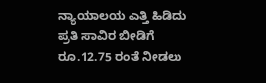ನ್ಯಾಯಾಲಯ ಎತ್ತಿ ಹಿಡಿದು ಪ್ರತಿ ಸಾವಿರ ಬೀಡಿಗೆ ರೂ.12.75 ರಂತೆ ನೀಡಲು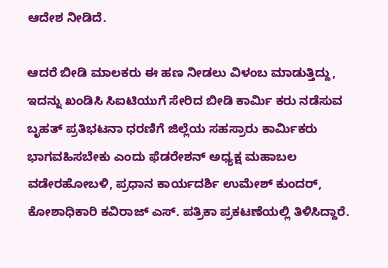ಆದೇಶ ನೀಡಿದೆ.

ಆದರೆ ಬೀಡಿ ಮಾಲಕರು ಈ ಹಣ ನೀಡಲು ವಿಳಂಬ ಮಾಡುತ್ತಿದ್ದು, ಇದನ್ನು ಖಂಡಿಸಿ ಸಿಐಟಿಯುಗೆ ಸೇರಿದ ಬೀಡಿ ಕಾರ್ಮಿ ಕರು ನಡೆಸುವ ಬೃಹತ್ ಪ್ರತಿಭಟನಾ ಧರಣಿಗೆ ಜಿಲ್ಲೆಯ ಸಹಸ್ರಾರು ಕಾರ್ಮಿಕರು ಭಾಗವಹಿಸಬೇಕು ಎಂದು ಫೆಡರೇಶನ್ ಅಧ್ಯಕ್ಷ ಮಹಾಬಲ ವಡೇರಹೋಬಳಿ, ಪ್ರಧಾನ ಕಾರ್ಯದರ್ಶಿ ಉಮೇಶ್ ಕುಂದರ್, ಕೋಶಾಧಿಕಾರಿ ಕವಿರಾಜ್ ಎಸ್. ಪತ್ರಿಕಾ ಪ್ರಕಟಣೆಯಲ್ಲಿ ತಿಳಿಸಿದ್ದಾರೆ.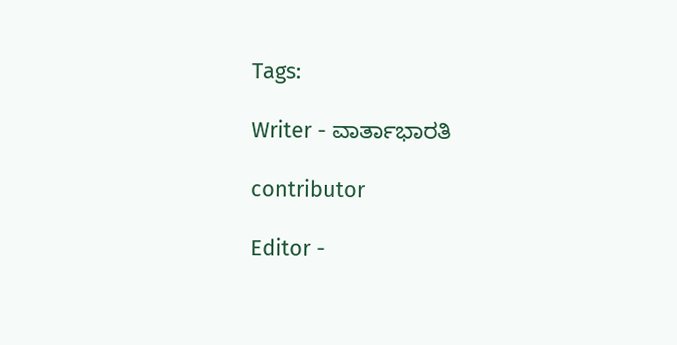Tags:

Writer - ವಾರ್ತಾಭಾರತಿ

contributor

Editor -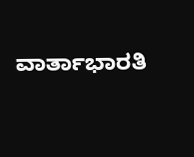ವಾರ್ತಾಭಾರತಿ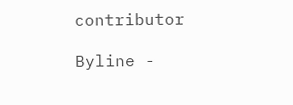contributor

Byline -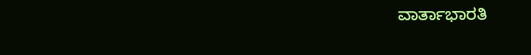ವಾರ್ತಾಭಾರತಿ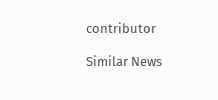contributor

Similar News